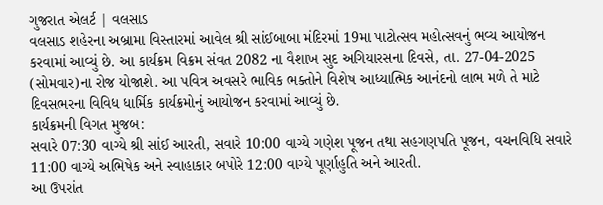ગુજરાત એલર્ટ | વલસાડ
વલસાડ શહેરના અબ્રામા વિસ્તારમાં આવેલ શ્રી સાંઈબાબા મંદિરમાં 19મા પાટોત્સવ મહોત્સવનું ભવ્ય આયોજન કરવામાં આવ્યું છે. આ કાર્યક્રમ વિક્રમ સંવત 2082 ના વૈશાખ સુદ અગિયારસના દિવસે, તા. 27-04-2025 (સોમવાર)ના રોજ યોજાશે. આ પવિત્ર અવસરે ભાવિક ભક્તોને વિશેષ આધ્યાત્મિક આનંદનો લાભ મળે તે માટે દિવસભરના વિવિધ ધાર્મિક કાર્યક્રમોનું આયોજન કરવામાં આવ્યું છે.
કાર્યક્રમની વિગત મુજબ:
સવારે 07:30 વાગ્યે શ્રી સાંઈ આરતી, સવારે 10:00 વાગ્યે ગણેશ પૂજન તથા સહગણપતિ પૂજન, વચનવિધિ સવારે 11:00 વાગ્યે અભિષેક અને સ્વાહાકાર બપોરે 12:00 વાગ્યે પૂર્ણાહુતિ અને આરતી.
આ ઉપરાંત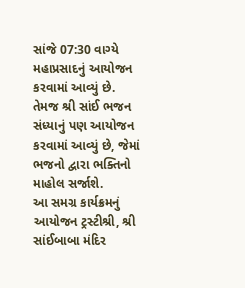સાંજે 07:30 વાગ્યે મહાપ્રસાદનું આયોજન કરવામાં આવ્યું છે. તેમજ શ્રી સાંઈ ભજન સંધ્યાનું પણ આયોજન કરવામાં આવ્યું છે, જેમાં ભજનો દ્વારા ભક્તિનો માહોલ સર્જાશે.
આ સમગ્ર કાર્યક્રમનું આયોજન ટ્રસ્ટીશ્રી, શ્રી સાંઈબાબા મંદિર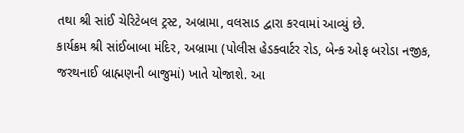તથા શ્રી સાંઈ ચેરિટેબલ ટ્રસ્ટ, અબ્રામા, વલસાડ દ્વારા કરવામાં આવ્યું છે.
કાર્યક્રમ શ્રી સાંઈબાબા મંદિર, અબ્રામા (પોલીસ હેડક્વાર્ટર રોડ, બેન્ક ઓફ બરોડા નજીક, જરથનાઈ બ્રાહ્મણની બાજુમાં) ખાતે યોજાશે. આ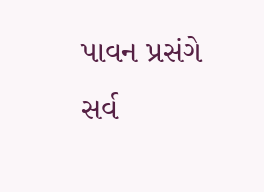પાવન પ્રસંગે સર્વ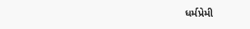ધર્મપ્રેમી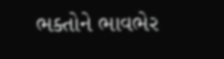ભક્તોને ભાવભેર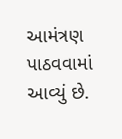આમંત્રણ પાઠવવામાં આવ્યું છે.